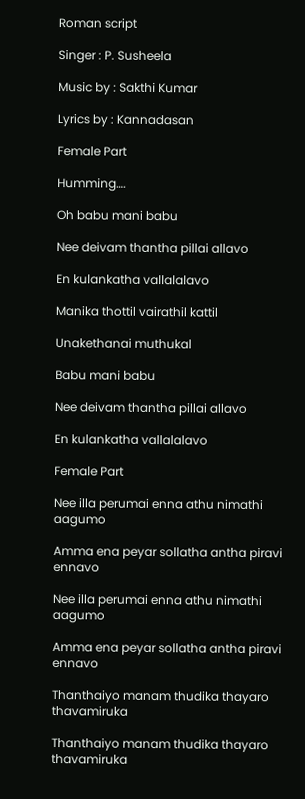Roman script

Singer : P. Susheela

Music by : Sakthi Kumar

Lyrics by : Kannadasan

Female Part

Humming….

Oh babu mani babu

Nee deivam thantha pillai allavo

En kulankatha vallalalavo

Manika thottil vairathil kattil

Unakethanai muthukal

Babu mani babu

Nee deivam thantha pillai allavo

En kulankatha vallalalavo

Female Part

Nee illa perumai enna athu nimathi aagumo

Amma ena peyar sollatha antha piravi ennavo

Nee illa perumai enna athu nimathi aagumo

Amma ena peyar sollatha antha piravi ennavo

Thanthaiyo manam thudika thayaro thavamiruka

Thanthaiyo manam thudika thayaro thavamiruka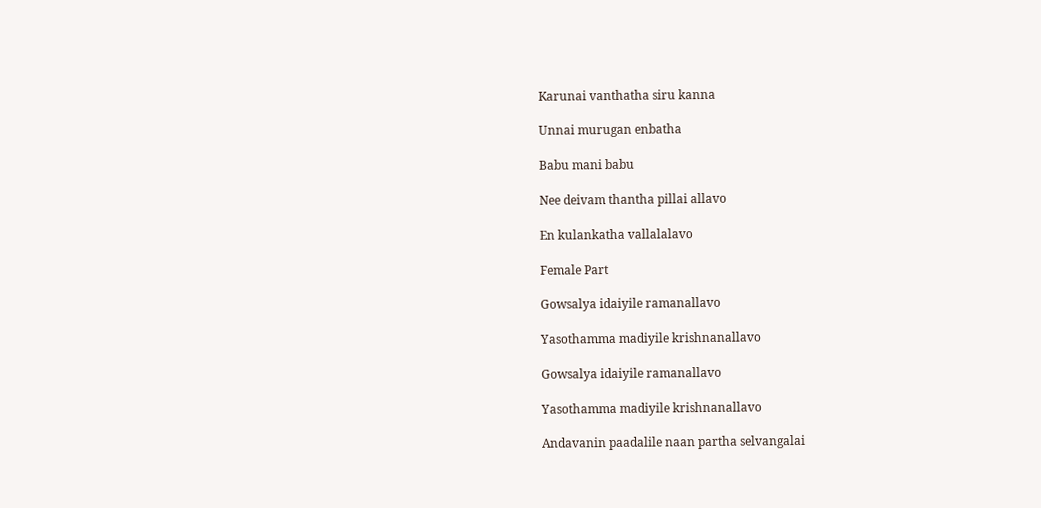Karunai vanthatha siru kanna

Unnai murugan enbatha

Babu mani babu

Nee deivam thantha pillai allavo

En kulankatha vallalalavo

Female Part

Gowsalya idaiyile ramanallavo

Yasothamma madiyile krishnanallavo

Gowsalya idaiyile ramanallavo

Yasothamma madiyile krishnanallavo

Andavanin paadalile naan partha selvangalai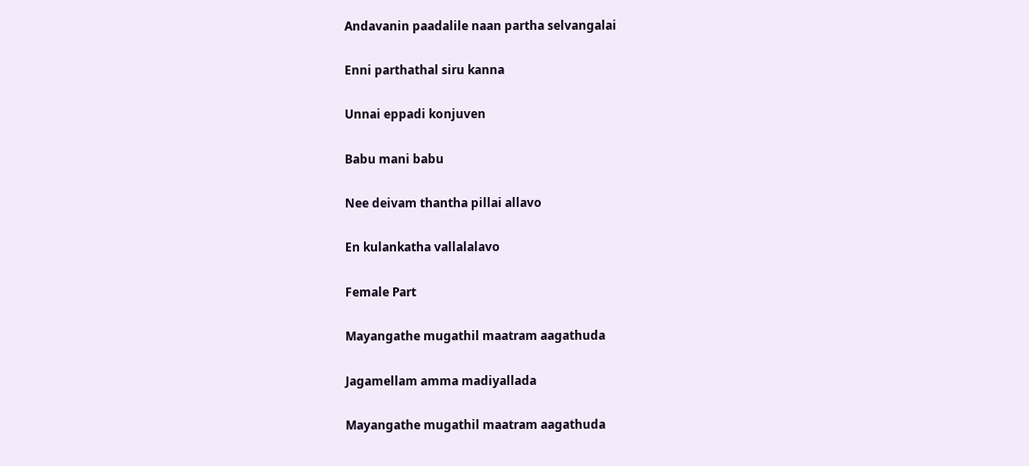Andavanin paadalile naan partha selvangalai

Enni parthathal siru kanna

Unnai eppadi konjuven

Babu mani babu

Nee deivam thantha pillai allavo

En kulankatha vallalalavo

Female Part

Mayangathe mugathil maatram aagathuda

Jagamellam amma madiyallada

Mayangathe mugathil maatram aagathuda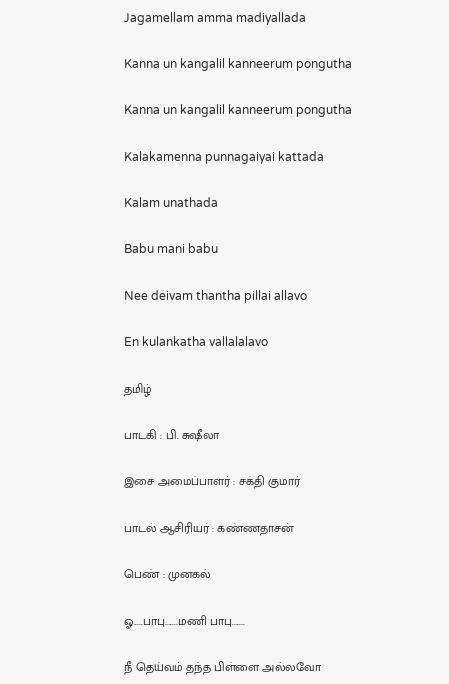Jagamellam amma madiyallada

Kanna un kangalil kanneerum pongutha

Kanna un kangalil kanneerum pongutha

Kalakamenna punnagaiyai kattada

Kalam unathada

Babu mani babu

Nee deivam thantha pillai allavo

En kulankatha vallalalavo

தமிழ்

பாடகி : பி. சுஷீலா

இசை அமைப்பாளர் : சக்தி குமார்

பாடல் ஆசிரியர் : கண்ணதாசன்

பெண் : முனகல்

ஓ.....பாபு.......மணி பாபு.......

நீ தெய்வம் தந்த பிள்ளை அல்லவோ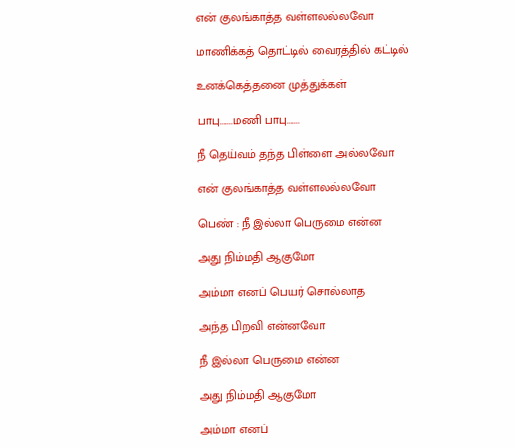என் குலங்காத்த வள்ளலல்லவோ

மாணிக்கத் தொட்டில் வைரத்தில் கட்டில்

உனக்கெத்தனை முத்துக்கள்

பாபு.......மணி பாபு.......

நீ தெய்வம் தந்த பிள்ளை அல்லவோ

என் குலங்காத்த வள்ளலல்லவோ

பெண் : நீ இல்லா பெருமை என்ன

அது நிம்மதி ஆகுமோ

அம்மா எனப் பெயர் சொல்லாத

அந்த பிறவி என்னவோ

நீ இல்லா பெருமை என்ன

அது நிம்மதி ஆகுமோ

அம்மா எனப்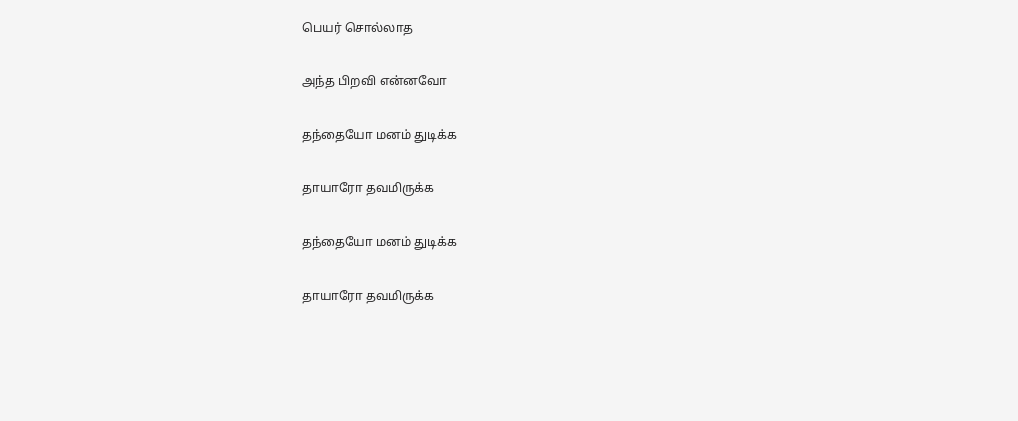பெயர் சொல்லாத

அந்த பிறவி என்னவோ

தந்தையோ மனம் துடிக்க

தாயாரோ தவமிருக்க

தந்தையோ மனம் துடிக்க

தாயாரோ தவமிருக்க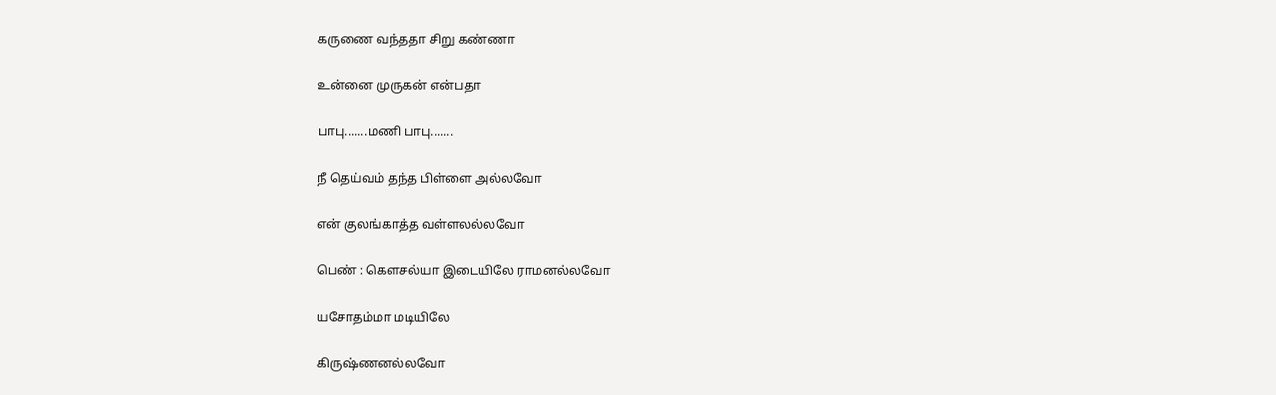கருணை வந்ததா சிறு கண்ணா

உன்னை முருகன் என்பதா

பாபு.......மணி பாபு.......

நீ தெய்வம் தந்த பிள்ளை அல்லவோ

என் குலங்காத்த வள்ளலல்லவோ

பெண் : கௌசல்யா இடையிலே ராமனல்லவோ

யசோதம்மா மடியிலே

கிருஷ்ணனல்லவோ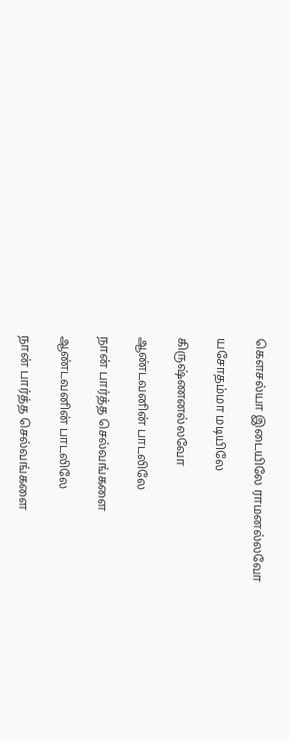கௌசல்யா இடையிலே ராமனல்லவோ

யசோதம்மா மடியிலே

கிருஷ்ணனல்லவோ

ஆண்டவனின் பாடலிலே

நான் பார்த்த செல்வங்களை

ஆண்டவனின் பாடலிலே

நான் பார்த்த செல்வங்களை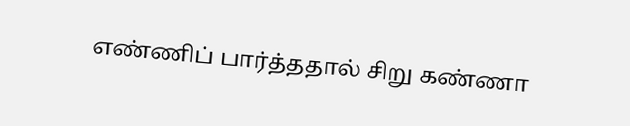எண்ணிப் பார்த்ததால் சிறு கண்ணா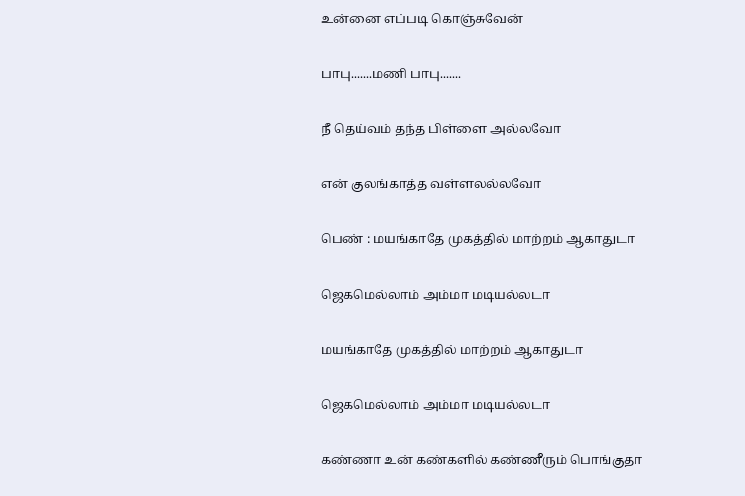உன்னை எப்படி கொஞ்சுவேன்

பாபு.......மணி பாபு.......

நீ தெய்வம் தந்த பிள்ளை அல்லவோ

என் குலங்காத்த வள்ளலல்லவோ

பெண் : மயங்காதே முகத்தில் மாற்றம் ஆகாதுடா

ஜெகமெல்லாம் அம்மா மடியல்லடா

மயங்காதே முகத்தில் மாற்றம் ஆகாதுடா

ஜெகமெல்லாம் அம்மா மடியல்லடா

கண்ணா உன் கண்களில் கண்ணீரும் பொங்குதா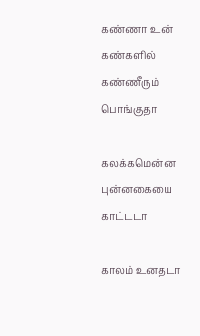கண்ணா உன் கண்களில் கண்ணீரும் பொங்குதா

கலக்கமென்ன புன்னகையை காட்டடா

காலம் உனதடா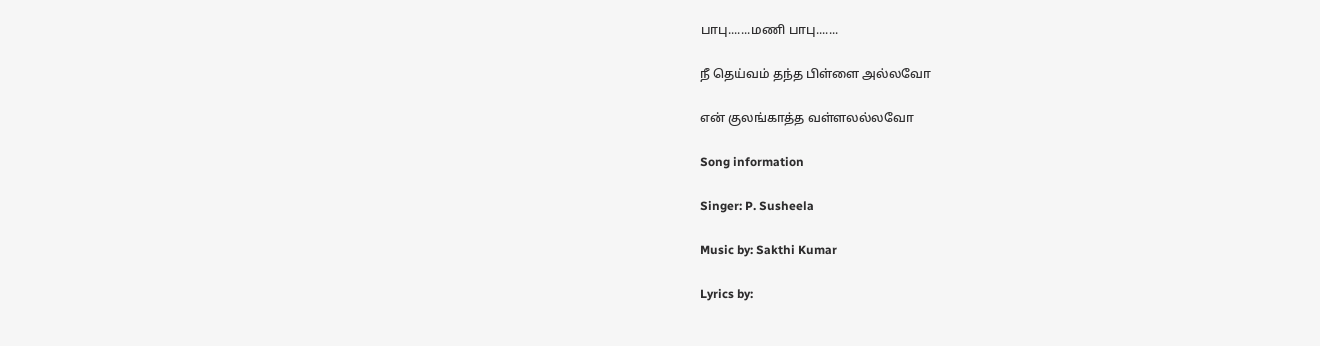பாபு.......மணி பாபு.......

நீ தெய்வம் தந்த பிள்ளை அல்லவோ

என் குலங்காத்த வள்ளலல்லவோ

Song information

Singer: P. Susheela

Music by: Sakthi Kumar

Lyrics by: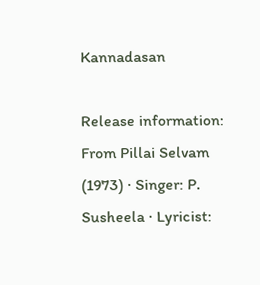Kannadasan

Release information: From Pillai Selvam (1973) · Singer: P. Susheela · Lyricist: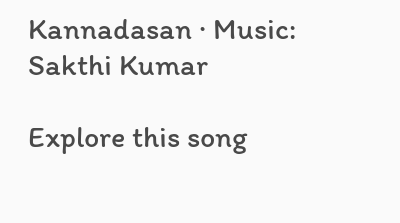Kannadasan · Music: Sakthi Kumar

Explore this song